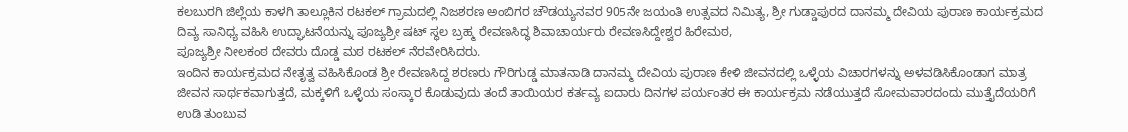ಕಲಬುರಗಿ ಜಿಲ್ಲೆಯ ಕಾಳಗಿ ತಾಲ್ಲೂಕಿನ ರಟಕಲ್ ಗ್ರಾಮದಲ್ಲಿ ನಿಜಶರಣ ಅಂಬಿಗರ ಚೌಡಯ್ಯನವರ 905ನೇ ಜಯಂತಿ ಉತ್ಸವದ ನಿಮಿತ್ಯ, ಶ್ರೀ ಗುಡ್ಡಾಪುರದ ದಾನಮ್ಮ ದೇವಿಯ ಪುರಾಣ ಕಾರ್ಯಕ್ರಮದ ದಿವ್ಯ ಸಾನಿಧ್ಯ ವಹಿಸಿ ಉದ್ಘಾಟನೆಯನ್ನು ಪೂಜ್ಯಶ್ರೀ ಷಟ್ ಸ್ಥಲ ಬ್ರಹ್ಮ ರೇವಣಸಿದ್ಧ ಶಿವಾಚಾರ್ಯರು ರೇವಣಸಿದ್ದೇಶ್ವರ ಹಿರೇಮಠ,
ಪೂಜ್ಯಶ್ರೀ ನೀಲಕಂಠ ದೇವರು ದೊಡ್ಡ ಮಠ ರಟಕಲ್ ನೆರವೇರಿಸಿದರು.
ಇಂದಿನ ಕಾರ್ಯಕ್ರಮದ ನೇತೃತ್ವ ವಹಿಸಿಕೊಂಡ ಶ್ರೀ ರೇವಣಸಿದ್ದ ಶರಣರು ಗೌರಿಗುಡ್ಡ ಮಾತನಾಡಿ ದಾನಮ್ಮ ದೇವಿಯ ಪುರಾಣ ಕೇಳಿ ಜೀವನದಲ್ಲಿ ಒಳ್ಳೆಯ ವಿಚಾರಗಳನ್ನು ಅಳವಡಿಸಿಕೊಂಡಾಗ ಮಾತ್ರ ಜೀವನ ಸಾರ್ಥಕವಾಗುತ್ತದೆ, ಮಕ್ಕಳಿಗೆ ಒಳ್ಳೆಯ ಸಂಸ್ಕಾರ ಕೊಡುವುದು ತಂದೆ ತಾಯಿಯರ ಕರ್ತವ್ಯ ಐದಾರು ದಿನಗಳ ಪರ್ಯಂತರ ಈ ಕಾರ್ಯಕ್ರಮ ನಡೆಯುತ್ತದೆ ಸೋಮವಾರದಂದು ಮುತ್ತೈದೆಯರಿಗೆ ಉಡಿ ತುಂಬುವ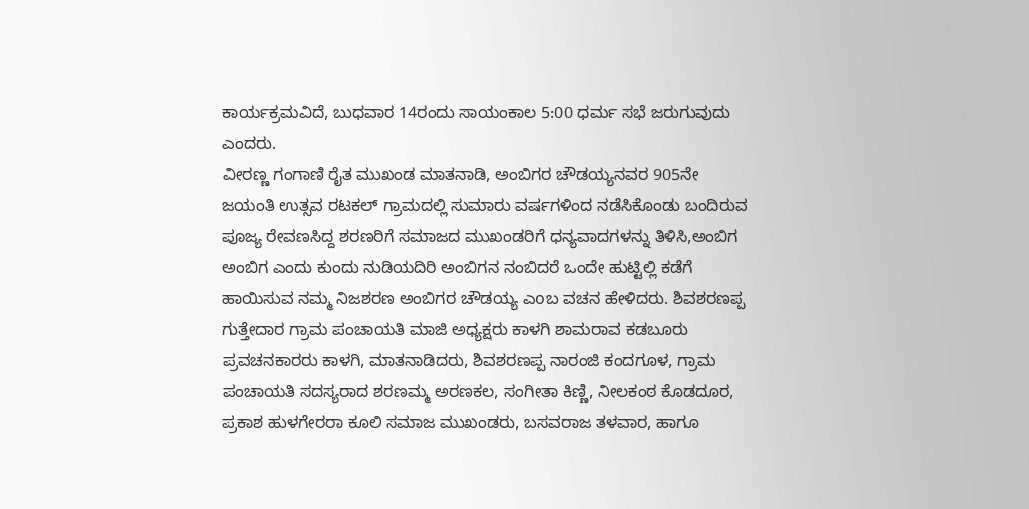ಕಾರ್ಯಕ್ರಮವಿದೆ, ಬುಧವಾರ 14ರಂದು ಸಾಯಂಕಾಲ 5:00 ಧರ್ಮ ಸಭೆ ಜರುಗುವುದು ಎಂದರು.
ವೀರಣ್ಣ ಗಂಗಾಣಿ ರೈತ ಮುಖಂಡ ಮಾತನಾಡಿ, ಅಂಬಿಗರ ಚೌಡಯ್ಯನವರ 905ನೇ ಜಯಂತಿ ಉತ್ಸವ ರಟಕಲ್ ಗ್ರಾಮದಲ್ಲಿ ಸುಮಾರು ವರ್ಷಗಳಿಂದ ನಡೆಸಿಕೊಂಡು ಬಂದಿರುವ ಪೂಜ್ಯ ರೇವಣಸಿದ್ದ ಶರಣರಿಗೆ ಸಮಾಜದ ಮುಖಂಡರಿಗೆ ಧನ್ಯವಾದಗಳನ್ನು ತಿಳಿಸಿ,ಅಂಬಿಗ ಅಂಬಿಗ ಎಂದು ಕುಂದು ನುಡಿಯದಿರಿ ಅಂಬಿಗನ ನಂಬಿದರೆ ಒಂದೇ ಹುಟ್ಟಿಲ್ಲಿ ಕಡೆಗೆ ಹಾಯಿಸುವ ನಮ್ಮ ನಿಜಶರಣ ಅಂಬಿಗರ ಚೌಡಯ್ಯ ಎoಬ ವಚನ ಹೇಳಿದರು. ಶಿವಶರಣಪ್ಪ ಗುತ್ತೇದಾರ ಗ್ರಾಮ ಪಂಚಾಯತಿ ಮಾಜಿ ಅಧ್ಯಕ್ಷರು ಕಾಳಗಿ ಶಾಮರಾವ ಕಡಬೂರು ಪ್ರವಚನಕಾರರು ಕಾಳಗಿ, ಮಾತನಾಡಿದರು, ಶಿವಶರಣಪ್ಪ ನಾರಂಜಿ ಕಂದಗೂಳ, ಗ್ರಾಮ ಪಂಚಾಯತಿ ಸದಸ್ಯರಾದ ಶರಣಮ್ಮ ಅರಣಕಲ, ಸಂಗೀತಾ ಕಿಣ್ಣಿ, ನೀಲಕಂಠ ಕೊಡದೂರ, ಪ್ರಕಾಶ ಹುಳಗೇರರಾ ಕೂಲಿ ಸಮಾಜ ಮುಖಂಡರು, ಬಸವರಾಜ ತಳವಾರ, ಹಾಗೂ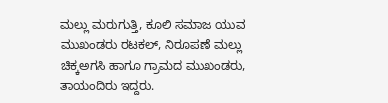ಮಲ್ಲು ಮರುಗುತ್ತಿ, ಕೂಲಿ ಸಮಾಜ ಯುವ ಮುಖಂಡರು ರಟಕಲ್, ನಿರೂಪಣೆ ಮಲ್ಲು ಚಿಕ್ಕಅಗಸಿ ಹಾಗೂ ಗ್ರಾಮದ ಮುಖಂಡರು, ತಾಯಂದಿರು ಇದ್ದರು.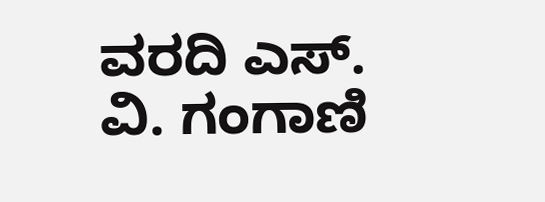ವರದಿ ಎಸ್. ವಿ. ಗಂಗಾಣಿ